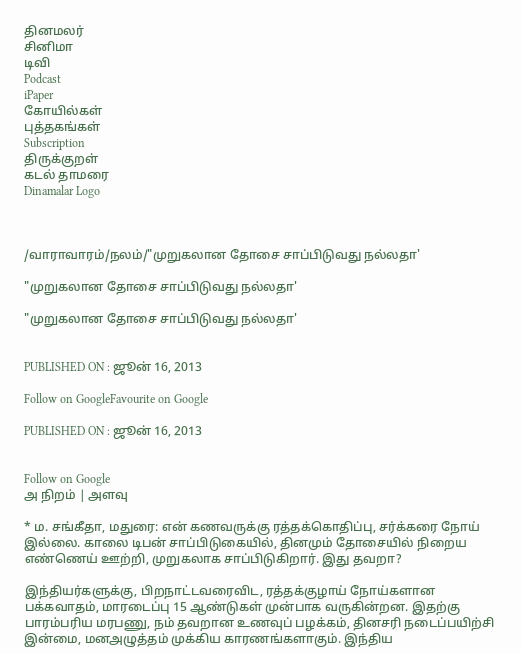தினமலர்
சினிமா
டிவி
Podcast
iPaper
கோயில்கள்
புத்தகங்கள்
Subscription
திருக்குறள்
கடல் தாமரை
Dinamalar Logo



/வாராவாரம்/நலம்/"முறுகலான தோசை சாப்பிடுவது நல்லதா'

"முறுகலான தோசை சாப்பிடுவது நல்லதா'

"முறுகலான தோசை சாப்பிடுவது நல்லதா'


PUBLISHED ON : ஜூன் 16, 2013

Follow on GoogleFavourite on Google

PUBLISHED ON : ஜூன் 16, 2013


Follow on Google
அ நிறம் | அளவு

* ம. சங்கீதா, மதுரை: என் கணவருக்கு ரத்தக்கொதிப்பு, சர்க்கரை நோய் இல்லை. காலை டிபன் சாப்பிடுகையில், தினமும் தோசையில் நிறைய எண்ணெய் ஊற்றி, முறுகலாக சாப்பிடுகிறார். இது தவறா?

இந்தியர்களுக்கு, பிறநாட்டவரைவிட, ரத்தக்குழாய் நோய்களான பக்கவாதம், மாரடைப்பு 15 ஆண்டுகள் முன்பாக வருகின்றன. இதற்கு பாரம்பரிய மரபணு, நம் தவறான உணவுப் பழக்கம், தினசரி நடைப்பயிற்சி இன்மை, மனஅழுத்தம் முக்கிய காரணங்களாகும். இந்திய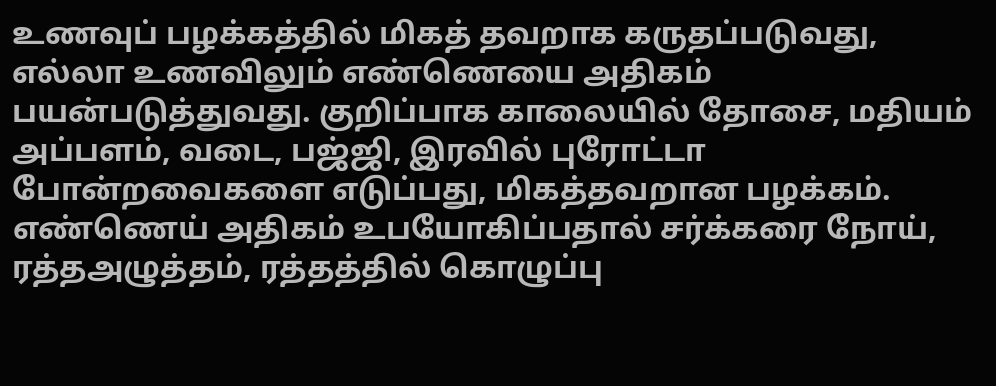உணவுப் பழக்கத்தில் மிகத் தவறாக கருதப்படுவது, எல்லா உணவிலும் எண்ணெயை அதிகம் பயன்படுத்துவது. குறிப்பாக காலையில் தோசை, மதியம் அப்பளம், வடை, பஜ்ஜி, இரவில் புரோட்டா போன்றவைகளை எடுப்பது, மிகத்தவறான பழக்கம். எண்ணெய் அதிகம் உபயோகிப்பதால் சர்க்கரை நோய், ரத்தஅழுத்தம், ரத்தத்தில் கொழுப்பு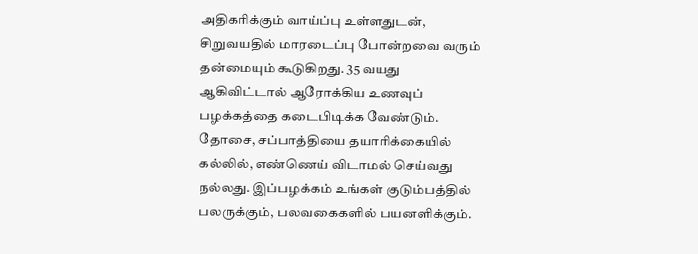அதிகரிக்கும் வாய்ப்பு உள்ளதுடன், சிறுவயதில் மாரடைப்பு போன்றவை வரும் தன்மையும் கூடுகிறது. 35 வயது ஆகிவிட்டால் ஆரோக்கிய உணவுப் பழக்கத்தை கடைபிடிக்க வேண்டும். தோசை, சப்பாத்தியை தயாரிக்கையில் கல்லில், எண்ணெய் விடாமல் செய்வது நல்லது. இப்பழக்கம் உங்கள் குடும்பத்தில் பலருக்கும், பலவகைகளில் பயனளிக்கும்.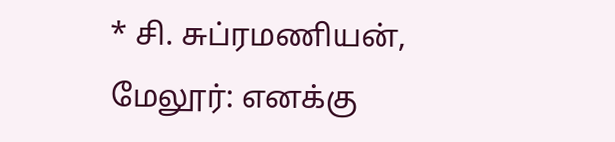* சி. சுப்ரமணியன், மேலூர்: எனக்கு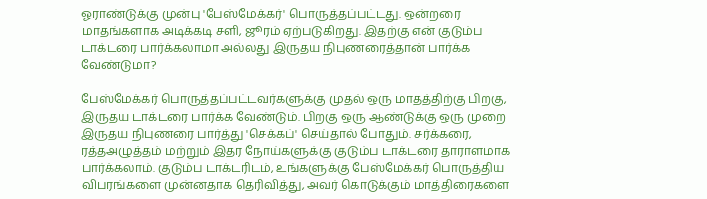ஓராண்டுக்கு முன்பு 'பேஸ்மேக்கர்' பொருத்தப்பட்டது. ஒன்றரை மாதங்களாக அடிக்கடி சளி, ஜூரம் ஏற்படுகிறது. இதற்கு என் குடும்ப டாக்டரை பார்க்கலாமா அல்லது இருதய நிபுணரைத்தான் பார்க்க வேண்டுமா?

பேஸ்மேக்கர் பொருத்தப்பட்டவர்களுக்கு முதல் ஒரு மாதத்திற்கு பிறகு, இருதய டாக்டரை பார்க்க வேண்டும். பிறகு ஒரு ஆண்டுக்கு ஒரு முறை இருதய நிபுணரை பார்த்து 'செக்கப்' செய்தால் போதும். சர்க்கரை, ரத்தஅழுத்தம் மற்றும் இதர நோய்களுக்கு குடும்ப டாக்டரை தாராளமாக பார்க்கலாம். குடும்ப டாக்டரிடம், உங்களுக்கு பேஸ்மேக்கர் பொருத்திய விபரங்களை முன்னதாக தெரிவித்து, அவர் கொடுக்கும் மாத்திரைகளை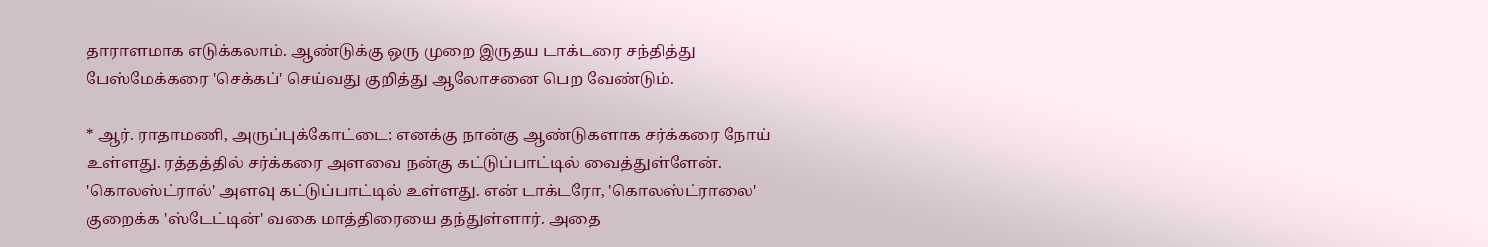தாராளமாக எடுக்கலாம். ஆண்டுக்கு ஒரு முறை இருதய டாக்டரை சந்தித்து பேஸ்மேக்கரை 'செக்கப்' செய்வது குறித்து ஆலோசனை பெற வேண்டும்.

* ஆர். ராதாமணி, அருப்புக்கோட்டை: எனக்கு நான்கு ஆண்டுகளாக சர்க்கரை நோய் உள்ளது. ரத்தத்தில் சர்க்கரை அளவை நன்கு கட்டுப்பாட்டில் வைத்துள்ளேன். 'கொலஸ்ட்ரால்' அளவு கட்டுப்பாட்டில் உள்ளது. என் டாக்டரோ, 'கொலஸ்ட்ராலை' குறைக்க 'ஸ்டேட்டின்' வகை மாத்திரையை தந்துள்ளார். அதை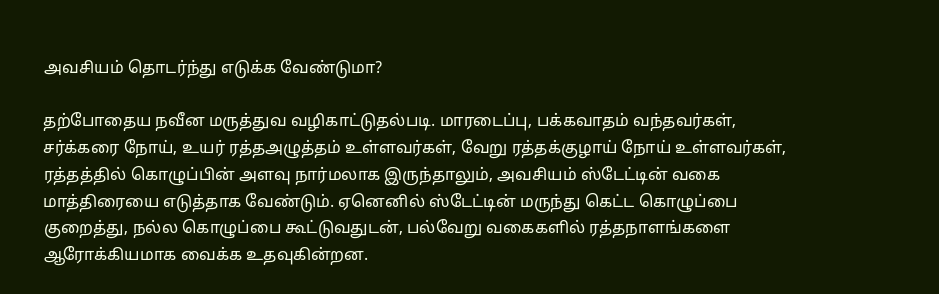அவசியம் தொடர்ந்து எடுக்க வேண்டுமா?

தற்போதைய நவீன மருத்துவ வழிகாட்டுதல்படி. மாரடைப்பு, பக்கவாதம் வந்தவர்கள், சர்க்கரை நோய், உயர் ரத்தஅழுத்தம் உள்ளவர்கள், வேறு ரத்தக்குழாய் நோய் உள்ளவர்கள், ரத்தத்தில் கொழுப்பின் அளவு நார்மலாக இருந்தாலும், அவசியம் ஸ்டேட்டின் வகை மாத்திரையை எடுத்தாக வேண்டும். ஏனெனில் ஸ்டேட்டின் மருந்து கெட்ட கொழுப்பை குறைத்து, நல்ல கொழுப்பை கூட்டுவதுடன், பல்வேறு வகைகளில் ரத்தநாளங்களை ஆரோக்கியமாக வைக்க உதவுகின்றன.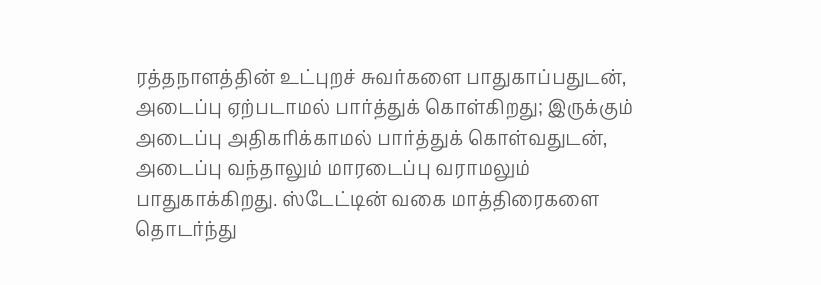ரத்தநாளத்தின் உட்புறச் சுவர்களை பாதுகாப்பதுடன், அடைப்பு ஏற்படாமல் பார்த்துக் கொள்கிறது; இருக்கும் அடைப்பு அதிகரிக்காமல் பார்த்துக் கொள்வதுடன், அடைப்பு வந்தாலும் மாரடைப்பு வராமலும் பாதுகாக்கிறது. ஸ்டேட்டின் வகை மாத்திரைகளை தொடர்ந்து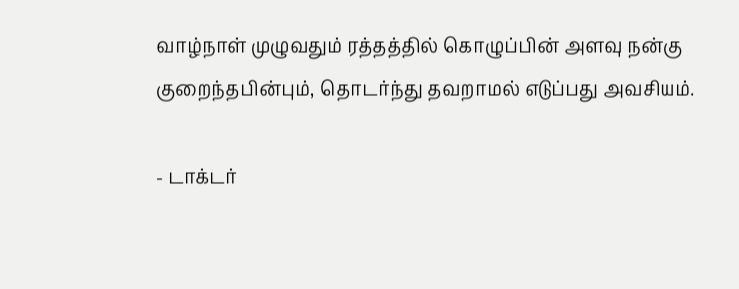வாழ்நாள் முழுவதும் ரத்தத்தில் கொழுப்பின் அளவு நன்கு குறைந்தபின்பும், தொடர்ந்து தவறாமல் எடுப்பது அவசியம்.

- டாக்டர்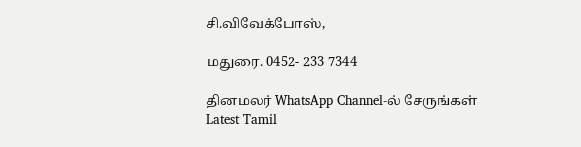சி.விவேக்போஸ்,

மதுரை. 0452- 233 7344

தினமலர் WhatsApp Channel-ல் சேருங்கள்
Latest Tamil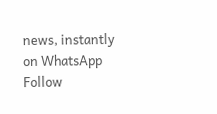news, instantly on WhatsApp
Follow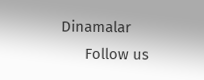Dinamalar
      Follow us